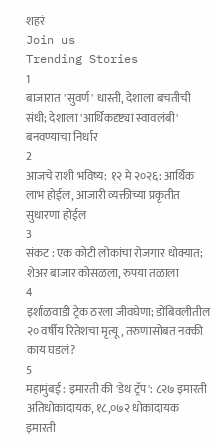शहरं
Join us
Trending Stories
1
बाजारात 'सुवर्ण' धास्ती, देशाला बचतीची संधी; देशाला 'आर्थिकदृष्ट्या स्वावलंबी' बनवण्याचा निर्धार
2
आजचे राशी भविष्य: १२ मे २०२६: आर्थिक लाभ होईल, आजारी व्यक्तीच्या प्रकृतीत सुधारणा होईल
3
संकट : एक कोटी लोकांचा रोजगार धोक्यात; शेअर बाजार कोसळला, रुपया तळाला
4
इर्शाळवाडी ट्रेक ठरला जीवघेणा; डोंबिवलीतील २० वर्षीय रितेशचा मृत्यू, तरुणासोबत नक्की काय घडलं?
5
महामुंबई : इमारती की 'डेथ ट्रॅप': ८२७ इमारती अतिधोकादायक, १८,०७२ धोकादायक इमारती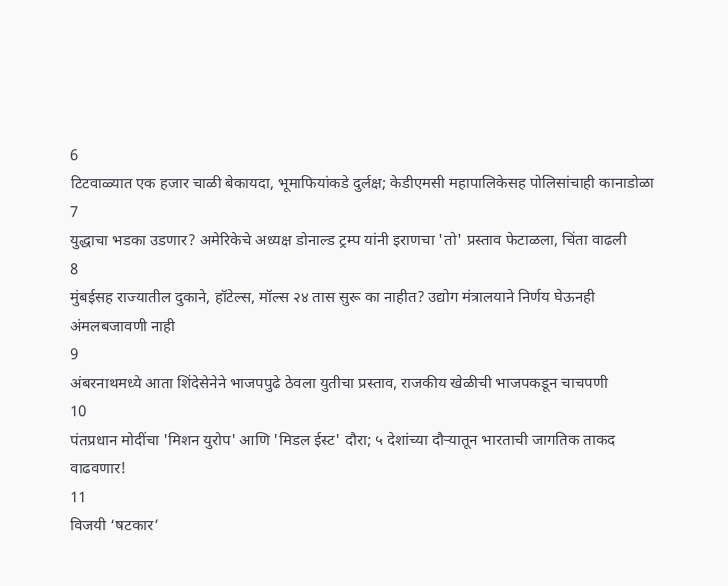6
टिटवाळ्यात एक हजार चाळी बेकायदा, भूमाफियांकडे दुर्लक्ष; केडीएमसी महापालिकेसह पोलिसांचाही कानाडोळा
7
युद्धाचा भडका उडणार? अमेरिकेचे अध्यक्ष डोनाल्ड ट्रम्प यांनी इराणचा 'तो' प्रस्ताव फेटाळला, चिंता वाढली
8
मुंबईसह राज्यातील दुकाने, हॉटेल्स, मॉल्स २४ तास सुरू का नाहीत? उद्योग मंत्रालयाने निर्णय घेऊनही अंमलबजावणी नाही
9
अंबरनाथमध्ये आता शिंदेसेनेने भाजपपुढे ठेवला युतीचा प्रस्ताव, राजकीय खेळीची भाजपकडून चाचपणी
10
पंतप्रधान मोदींचा 'मिशन युरोप' आणि 'मिडल ईस्ट' दौरा; ५ देशांच्या दौऱ्यातून भारताची जागतिक ताकद वाढवणार!
11
विजयी ‘षटकार’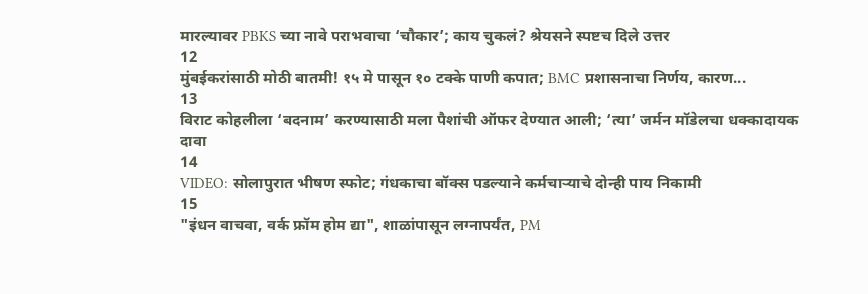मारल्यावर PBKS च्या नावे पराभवाचा ‘चौकार’; काय चुकलं? श्रेयसने स्पष्टच दिले उत्तर
12
मुंबईकरांसाठी मोठी बातमी! १५ मे पासून १० टक्के पाणी कपात; BMC प्रशासनाचा निर्णय, कारण...
13
विराट कोहलीला ‘बदनाम’ करण्यासाठी मला पैशांची ऑफर देण्यात आली; ‘त्या’ जर्मन मॉडेलचा धक्कादायक दावा
14
VIDEO: सोलापुरात भीषण स्फोट; गंधकाचा बॉक्स पडल्याने कर्मचाऱ्याचे दोन्ही पाय निकामी
15
"इंधन वाचवा, वर्क फ्रॉम होम द्या", शाळांपासून लग्नापर्यंत, PM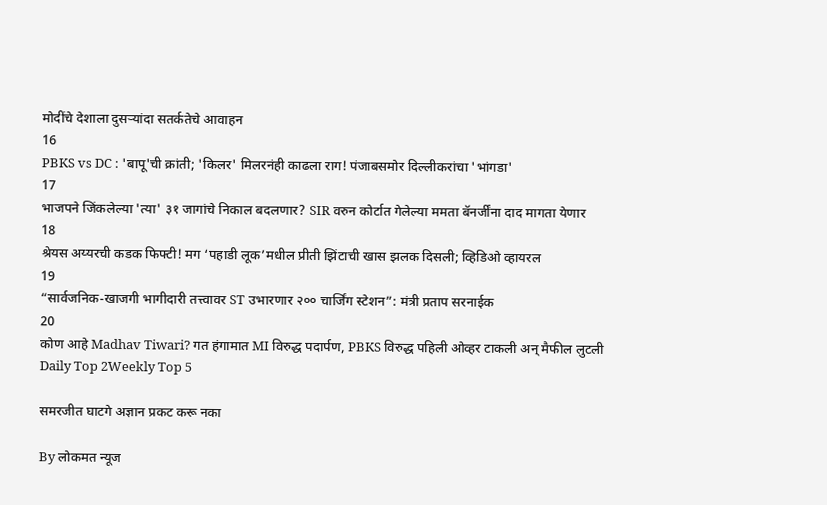मोदींचे देशाला दुसऱ्यांदा सतर्कतेचे आवाहन
16
PBKS vs DC : 'बापू'ची क्रांती; 'किलर' मिलरनंही काढला राग! पंजाबसमोर दिल्लीकरांचा 'भांगडा'
17
भाजपने जिंकलेल्या 'त्या' ३१ जागांचे निकाल बदलणार? SIR वरुन कोर्टात गेलेल्या ममता बॅनर्जींना दाद मागता येणार
18
श्रेयस अय्यरची कडक फिफ्टी! मग ‘पहाडी लूक’मधील प्रीती झिंटाची खास झलक दिसली; व्हिडिओ व्हायरल
19
“सार्वजनिक-खाजगी भागीदारी तत्त्वावर ST उभारणार २०० चार्जिंग स्टेशन”: मंत्री प्रताप सरनाईक
20
कोण आहे Madhav Tiwari? गत हंगामात MI विरुद्ध पदार्पण, PBKS विरुद्ध पहिली ओव्हर टाकली अन् मैफील लुटली
Daily Top 2Weekly Top 5

समरजीत घाटगे अज्ञान प्रकट करू नका

By लोकमत न्यूज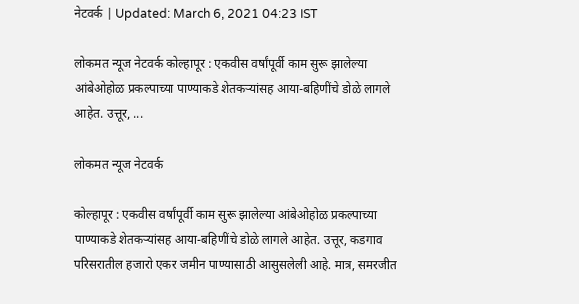नेटवर्क | Updated: March 6, 2021 04:23 IST

लोकमत न्यूज नेटवर्क कोल्हापूर : एकवीस वर्षांपूर्वी काम सुरू झालेल्या आंबेओहोळ प्रकल्पाच्या पाण्याकडे शेतकऱ्यांसह आया-बहिणींचे डोळे लागले आहेत. उत्तूर, ...

लोकमत न्यूज नेटवर्क

कोल्हापूर : एकवीस वर्षांपूर्वी काम सुरू झालेल्या आंबेओहोळ प्रकल्पाच्या पाण्याकडे शेतकऱ्यांसह आया-बहिणींचे डोळे लागले आहेत. उत्तूर, कडगाव परिसरातील हजारो एकर जमीन पाण्यासाठी आसुसलेली आहे. मात्र, समरजीत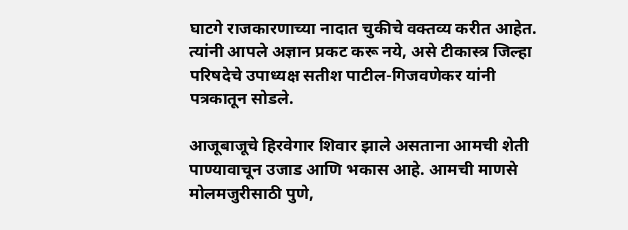घाटगे राजकारणाच्या नादात चुकीचे वक्तव्य करीत आहेत. त्यांनी आपले अज्ञान प्रकट करू नये, असे टीकास्त्र जिल्हा परिषदेचे उपाध्यक्ष सतीश पाटील-गिजवणेकर यांनी पत्रकातून सोडले.

आजूबाजूचे हिरवेगार शिवार झाले असताना आमची शेती पाण्यावाचून उजाड आणि भकास आहे. आमची माणसे मोलमजुरीसाठी पुणे,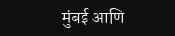मुंबई आणि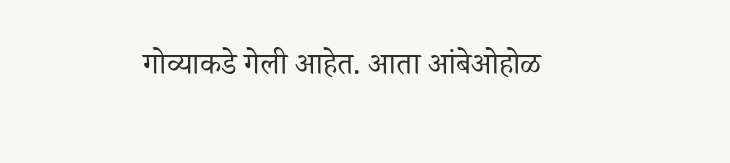गोव्याकडे गेली आहेत. आता आंबेओहोळ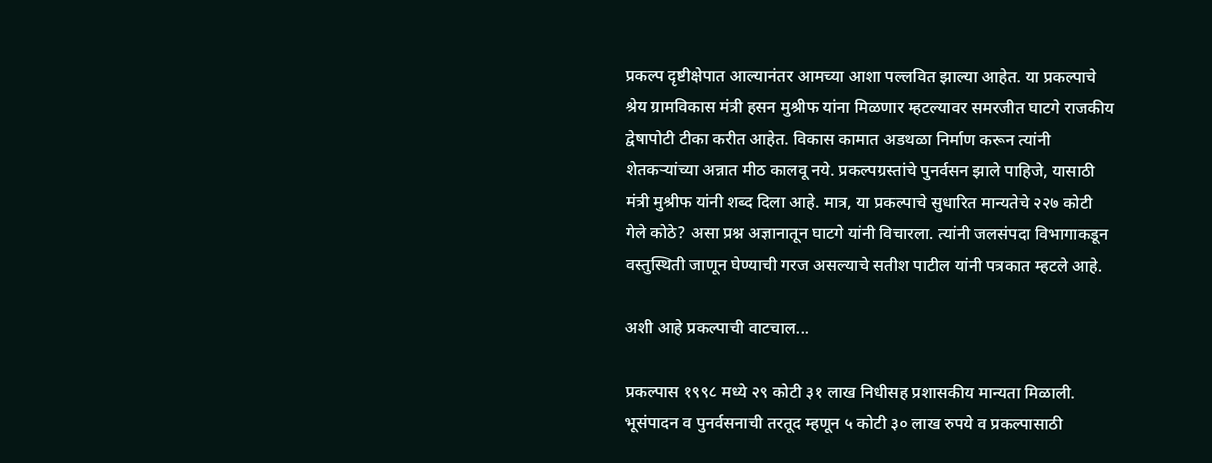प्रकल्प दृष्टीक्षेपात आल्यानंतर आमच्या आशा पल्लवित झाल्या आहेत. या प्रकल्पाचे श्रेय ग्रामविकास मंत्री हसन मुश्रीफ यांना मिळणार म्हटल्यावर समरजीत घाटगे राजकीय द्वेषापोटी टीका करीत आहेत. विकास कामात अडथळा निर्माण करून त्यांनी शेतकऱ्यांच्या अन्नात मीठ कालवू नये. प्रकल्पग्रस्तांचे पुनर्वसन झाले पाहिजे, यासाठी मंत्री मुश्रीफ यांनी शब्द दिला आहे. मात्र, या प्रकल्पाचे सुधारित मान्यतेचे २२७ कोटी गेले कोठे? असा प्रश्न अज्ञानातून घाटगे यांनी विचारला. त्यांनी जलसंपदा विभागाकडून वस्तुस्थिती जाणून घेण्याची गरज असल्याचे सतीश पाटील यांनी पत्रकात म्हटले आहे.

अशी आहे प्रकल्पाची वाटचाल...

प्रकल्पास १९९८ मध्ये २९ कोटी ३१ लाख निधीसह प्रशासकीय मान्यता मिळाली. भूसंपादन व पुनर्वसनाची तरतूद म्हणून ५ कोटी ३० लाख रुपये व प्रकल्पासाठी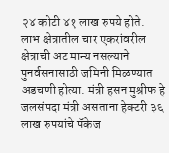२४ कोटी ४१ लाख रुपये होते. लाभ क्षेत्रातील चार एकरांवरील क्षेत्राची अट मान्य नसल्याने पुनर्वसनासाठी जमिनी मिळण्यात अडचणी होत्या. मंत्री हसन मुश्रीफ हे जलसंपदा मंत्री असताना हेक्टरी ३६ लाख रुपयांचे पॅकेज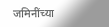जमिनींच्या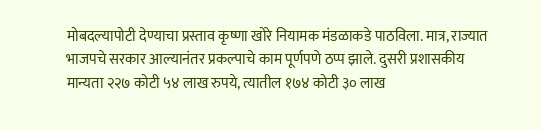मोबदल्यापोटी देण्याचा प्रस्ताव कृष्णा खोरे नियामक मंडळाकडे पाठविला. मात्र, राज्यात भाजपचे सरकार आल्यानंतर प्रकल्पाचे काम पूर्णपणे ठप्प झाले. दुसरी प्रशासकीय मान्यता २२७ कोटी ५४ लाख रुपये, त्यातील १७४ कोटी ३० लाख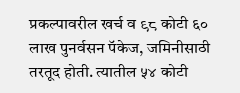प्रकल्पावरील खर्च व ९८ कोटी ६० लाख पुनर्वसन पॅकेज, जमिनीसाठी तरतूद होती. त्यातील ५४ कोटी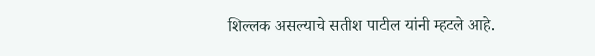शिल्लक असल्याचे सतीश पाटील यांनी म्हटले आहे.